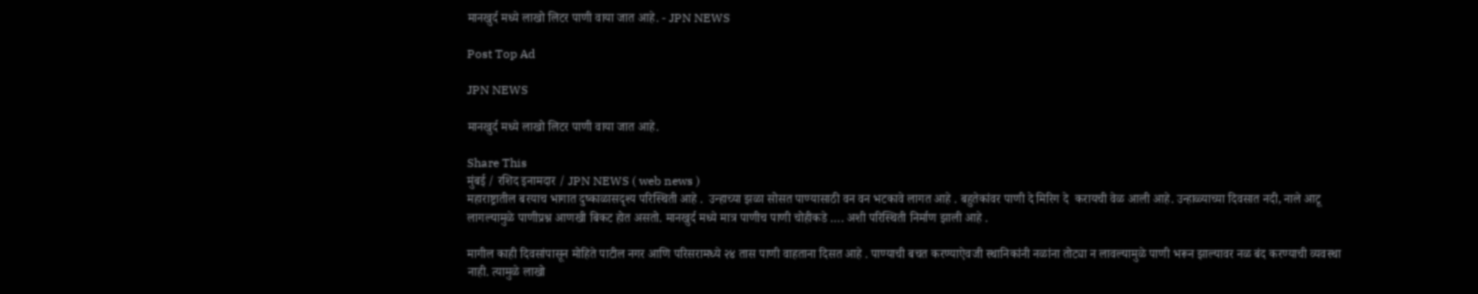मानखुर्द मध्ये लाखो लिटर पाणी वाया जात आहे. - JPN NEWS

Post Top Ad

JPN NEWS

मानखुर्द मध्ये लाखो लिटर पाणी वाया जात आहे.

Share This
मुंबई / रशिद इनामदार / JPN NEWS ( web news )
महाराष्ट्रातील बरयाच भागात दुष्काळासदृश्य परिस्थिती आहे .  उन्हाच्या झळा सोसत पाण्यासाठी वन वन भटकावे लागत आहे . बहुतेकांवर पाणी दे मिरिग दे  करायची वेळ आली आहे. उन्हाळ्याच्या दिवसात नदी, नाले आटू लागल्यामुळे पाणीप्रश्न आणखी बिकट होत असतो. मानखुर्द मध्ये मात्र पाणीच पाणी चोहीकडे …. अशी परिस्थिती निर्माण झाली आहे .

मागील काही दिवसांपासून मोहिते पाटील नगर आणि परिसरामध्ये २४ तास पाणी वाहताना दिसत आहे . पाण्याची बचत करण्याऐवजी स्थानिकांनी नळांना तोट्या न लावल्यामुळे पाणी भरून झाल्यावर नळ बंद करण्याची व्यवस्था नाही. त्यामुळे लाखो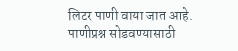लिटर पाणी वाया जात आहे. पाणीप्रश्न सोडवण्यासाठी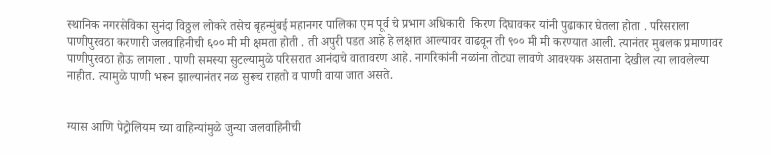स्थानिक नगरसेविका सुनंदा विठ्ठल लोकरे तसेच बृहन्मुंबई महानगर पालिका एम पूर्व चे प्रभाग अधिकारी  किरण दिघावकर यांनी पुढाकार घेतला होता . परिसराला पाणीपुरवठा करणारी जलवाहिनीची ६०० मी मी क्षमता होती . ती अपुरी पडत आहे हे लक्षात आल्यावर वाढवून ती ९०० मी मी करण्यात आली. त्यानंतर मुबलक प्रमाणावर पाणीपुरवठा होऊ लागला . पाणी समस्या सुटल्यामुळे परिसरात आनंदाचे वातावरण आहे. नागरिकांनी नळांना तोट्या लावणे आवश्यक असताना देखील त्या लावलेल्या नाहीत. त्यामुळे पाणी भरून झाल्यानंतर नळ सुरूच राहतो व पाणी वाया जात असते.


ग्यास आणि पेट्रोलियम च्या वाहिन्यांमुळे जुन्या जलवाहिनीची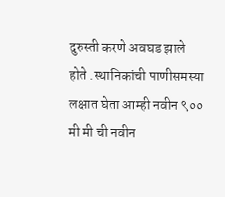दुरुस्ती करणे अवघड झाले होते .स्थानिकांची पाणीसमस्या लक्षात घेता आम्ही नवीन ९०० मी मी ची नवीन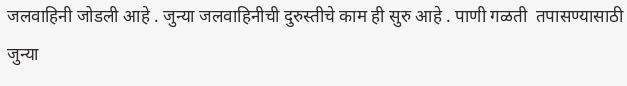जलवाहिनी जोडली आहे . जुन्या जलवाहिनीची दुरुस्तीचे काम ही सुरु आहे . पाणी गळती  तपासण्यासाठी जुन्या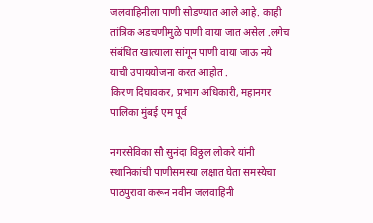जलवाहिनीला पाणी सोडण्यात आले आहे. काही तांत्रिक अडचणीमुळे पाणी वाया जात असेल .लगेच संबंधित खात्याला सांगून पाणी वाया जाऊ नये याची उपाययोजना करत आहोत .
किरण दिघावकर, प्रभाग अधिकारी, महानगर पालिका मुंबई एम पूर्व

नगरसेविका सौ सुनंदा विठ्ठल लोकरे यांनी स्थानिकांची पाणीसमस्या लक्षात घेता समस्येचा पाठपुरावा करून नवीन जलवाहिनी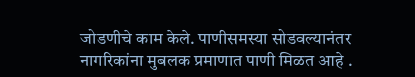जोडणीचे काम केले. पाणीसमस्या सोडवल्यानंतर नागरिकांना मुबलक प्रमाणात पाणी मिळत आहे .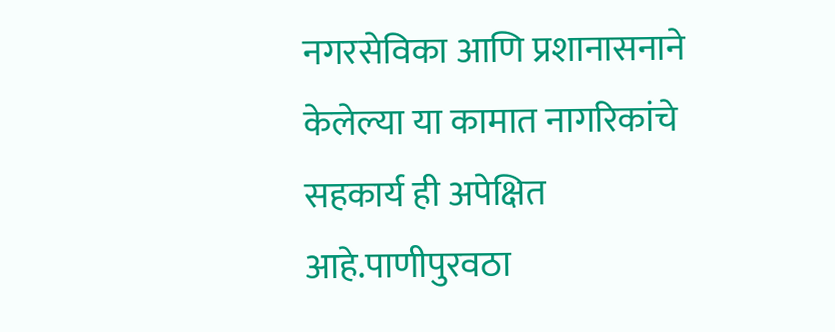नगरसेविका आणि प्रशानासनाने केलेल्या या कामात नागरिकांचे सहकार्य ही अपेक्षित आहे.पाणीपुरवठा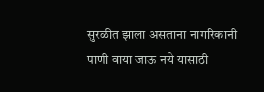सुरळीत झाला असताना नागरिकानी पाणी वाया जाऊ नये यासाठी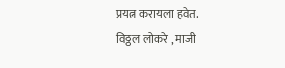प्रयत्न करायला हवेत.
विठ्ठल लोकरे , माजी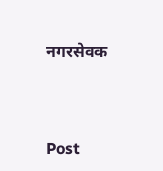नगरसेवक



Post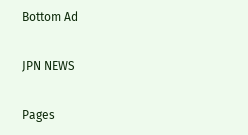Bottom Ad

JPN NEWS

Pages